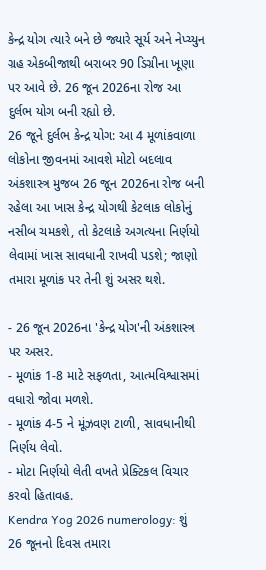કેન્દ્ર યોગ ત્યારે બને છે જ્યારે સૂર્ય અને નેપ્ચ્યુન ગ્રહ એકબીજાથી બરાબર 90 ડિગ્રીના ખૂણા પર આવે છે. 26 જૂન 2026ના રોજ આ દુર્લભ યોગ બની રહ્યો છે.
26 જૂને દુર્લભ કેન્દ્ર યોગ: આ 4 મૂળાંકવાળા લોકોના જીવનમાં આવશે મોટો બદલાવ
અંકશાસ્ત્ર મુજબ 26 જૂન 2026ના રોજ બની રહેલા આ ખાસ કેન્દ્ર યોગથી કેટલાક લોકોનું નસીબ ચમકશે, તો કેટલાકે અગત્યના નિર્ણયો લેવામાં ખાસ સાવધાની રાખવી પડશે; જાણો તમારા મૂળાંક પર તેની શું અસર થશે.

- 26 જૂન 2026ના 'કેન્દ્ર યોગ'ની અંકશાસ્ત્ર પર અસર.
- મૂળાંક 1-8 માટે સફળતા, આત્મવિશ્વાસમાં વધારો જોવા મળશે.
- મૂળાંક 4-5 ને મૂંઝવણ ટાળી, સાવધાનીથી નિર્ણય લેવો.
- મોટા નિર્ણયો લેતી વખતે પ્રેક્ટિકલ વિચાર કરવો હિતાવહ.
Kendra Yog 2026 numerology: શું 26 જૂનનો દિવસ તમારા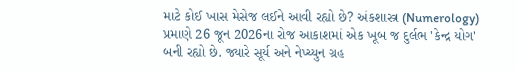માટે કોઈ ખાસ મેસેજ લઈને આવી રહ્યો છે? અંકશાસ્ત્ર (Numerology) પ્રમાણે 26 જૂન 2026ના રોજ આકાશમાં એક ખૂબ જ દુર્લભ 'કેન્દ્ર યોગ' બની રહ્યો છે. જ્યારે સૂર્ય અને નેપ્ચ્યુન ગ્રહ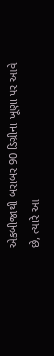એકબીજાથી બરાબર 90 ડિગ્રીના ખૂણા પર આવે છે, ત્યારે આ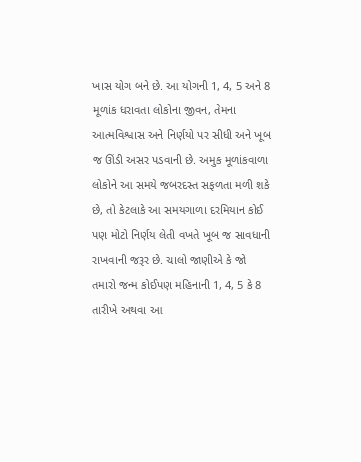ખાસ યોગ બને છે. આ યોગની 1, 4, 5 અને 8 મૂળાંક ધરાવતા લોકોના જીવન, તેમના આત્મવિશ્વાસ અને નિર્ણયો પર સીધી અને ખૂબ જ ઊંડી અસર પડવાની છે. અમુક મૂળાંકવાળા લોકોને આ સમયે જબરદસ્ત સફળતા મળી શકે છે, તો કેટલાકે આ સમયગાળા દરમિયાન કોઈ પણ મોટો નિર્ણય લેતી વખતે ખૂબ જ સાવધાની રાખવાની જરૂર છે. ચાલો જાણીએ કે જો તમારો જન્મ કોઈપણ મહિનાની 1, 4, 5 કે 8 તારીખે અથવા આ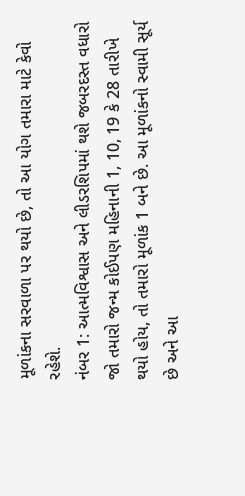મૂળાંકના સરવાળા પર થયો છે, તો આ યોગ તમારા માટે કેવો રહેશે.
નંબર 1: આત્મવિશ્વાસ અને લીડરશિપમાં થશે જબરદસ્ત વધારો
જો તમારો જન્મ કોઈપણ મહિનાની 1, 10, 19 કે 28 તારીખે થયો હોય, તો તમારો મૂળાંક 1 બને છે. આ મૂળાંકનો સ્વામી સૂર્ય છે અને આ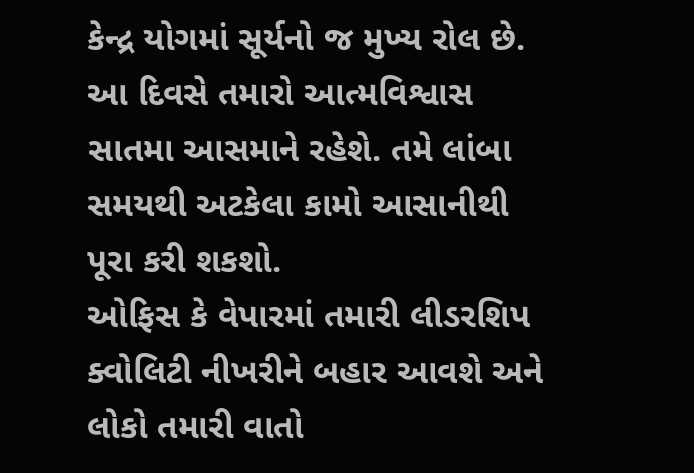કેન્દ્ર યોગમાં સૂર્યનો જ મુખ્ય રોલ છે.
આ દિવસે તમારો આત્મવિશ્વાસ સાતમા આસમાને રહેશે. તમે લાંબા સમયથી અટકેલા કામો આસાનીથી પૂરા કરી શકશો.
ઓફિસ કે વેપારમાં તમારી લીડરશિપ ક્વોલિટી નીખરીને બહાર આવશે અને લોકો તમારી વાતો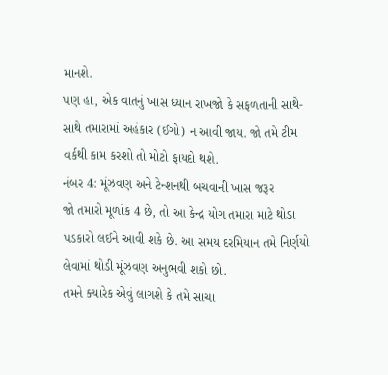માનશે.
પણ હા, એક વાતનું ખાસ ધ્યાન રાખજો કે સફળતાની સાથે-સાથે તમારામાં અહંકાર (ઈગો) ન આવી જાય. જો તમે ટીમ વર્કથી કામ કરશો તો મોટો ફાયદો થશે.
નંબર 4: મૂંઝવણ અને ટેન્શનથી બચવાની ખાસ જરૂર
જો તમારો મૂળાંક 4 છે, તો આ કેન્દ્ર યોગ તમારા માટે થોડા પડકારો લઈને આવી શકે છે. આ સમય દરમિયાન તમે નિર્ણયો લેવામાં થોડી મૂંઝવણ અનુભવી શકો છો.
તમને ક્યારેક એવું લાગશે કે તમે સાચા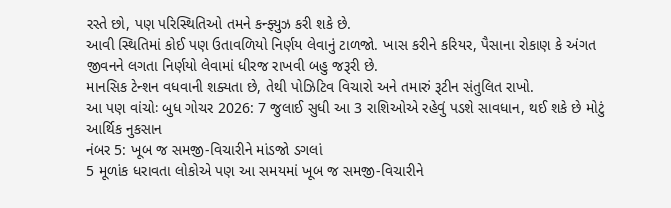રસ્તે છો, પણ પરિસ્થિતિઓ તમને કન્ફ્યુઝ કરી શકે છે.
આવી સ્થિતિમાં કોઈ પણ ઉતાવળિયો નિર્ણય લેવાનું ટાળજો. ખાસ કરીને કરિયર, પૈસાના રોકાણ કે અંગત જીવનને લગતા નિર્ણયો લેવામાં ધીરજ રાખવી બહુ જરૂરી છે.
માનસિક ટેન્શન વધવાની શક્યતા છે, તેથી પોઝિટિવ વિચારો અને તમારું રૂટીન સંતુલિત રાખો.
આ પણ વાંચોઃ બુધ ગોચર 2026: 7 જુલાઈ સુધી આ 3 રાશિઓએ રહેવું પડશે સાવધાન, થઈ શકે છે મોટું આર્થિક નુકસાન
નંબર 5: ખૂબ જ સમજી-વિચારીને માંડજો ડગલાં
5 મૂળાંક ધરાવતા લોકોએ પણ આ સમયમાં ખૂબ જ સમજી-વિચારીને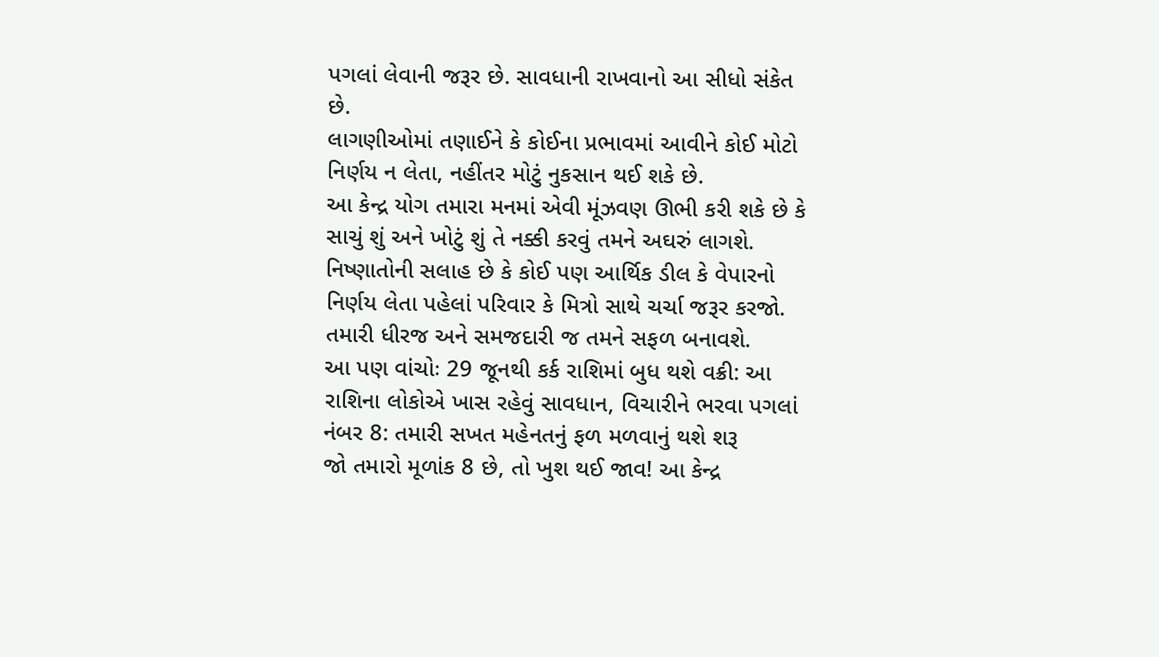પગલાં લેવાની જરૂર છે. સાવધાની રાખવાનો આ સીધો સંકેત છે.
લાગણીઓમાં તણાઈને કે કોઈના પ્રભાવમાં આવીને કોઈ મોટો નિર્ણય ન લેતા, નહીંતર મોટું નુકસાન થઈ શકે છે.
આ કેન્દ્ર યોગ તમારા મનમાં એવી મૂંઝવણ ઊભી કરી શકે છે કે સાચું શું અને ખોટું શું તે નક્કી કરવું તમને અઘરું લાગશે.
નિષ્ણાતોની સલાહ છે કે કોઈ પણ આર્થિક ડીલ કે વેપારનો નિર્ણય લેતા પહેલાં પરિવાર કે મિત્રો સાથે ચર્ચા જરૂર કરજો. તમારી ધીરજ અને સમજદારી જ તમને સફળ બનાવશે.
આ પણ વાંચોઃ 29 જૂનથી કર્ક રાશિમાં બુધ થશે વક્રી: આ રાશિના લોકોએ ખાસ રહેવું સાવધાન, વિચારીને ભરવા પગલાં
નંબર 8: તમારી સખત મહેનતનું ફળ મળવાનું થશે શરૂ
જો તમારો મૂળાંક 8 છે, તો ખુશ થઈ જાવ! આ કેન્દ્ર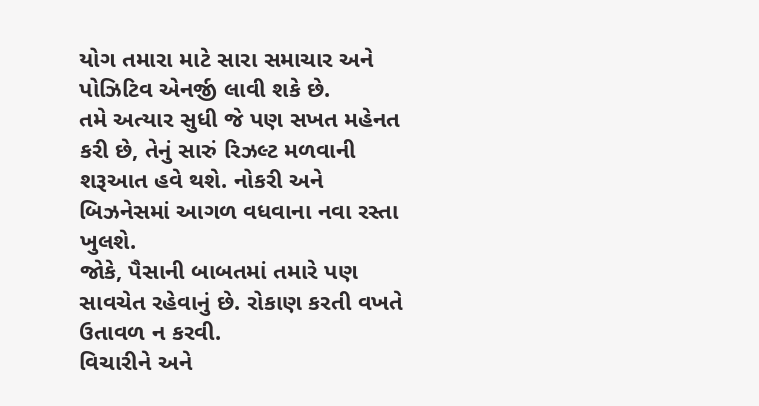યોગ તમારા માટે સારા સમાચાર અને પોઝિટિવ એનર્જી લાવી શકે છે.
તમે અત્યાર સુધી જે પણ સખત મહેનત કરી છે, તેનું સારું રિઝલ્ટ મળવાની શરૂઆત હવે થશે. નોકરી અને બિઝનેસમાં આગળ વધવાના નવા રસ્તા ખુલશે.
જોકે, પૈસાની બાબતમાં તમારે પણ સાવચેત રહેવાનું છે. રોકાણ કરતી વખતે ઉતાવળ ન કરવી.
વિચારીને અને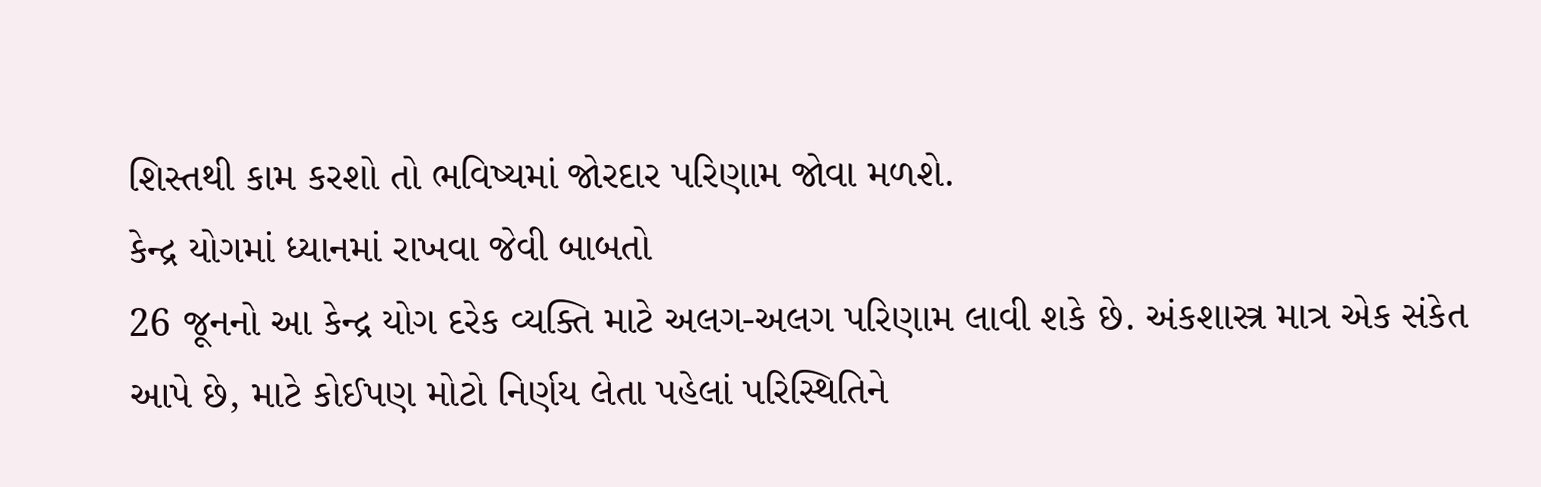શિસ્તથી કામ કરશો તો ભવિષ્યમાં જોરદાર પરિણામ જોવા મળશે.
કેન્દ્ર યોગમાં ધ્યાનમાં રાખવા જેવી બાબતો
26 જૂનનો આ કેન્દ્ર યોગ દરેક વ્યક્તિ માટે અલગ-અલગ પરિણામ લાવી શકે છે. અંકશાસ્ત્ર માત્ર એક સંકેત આપે છે, માટે કોઈપણ મોટો નિર્ણય લેતા પહેલાં પરિસ્થિતિને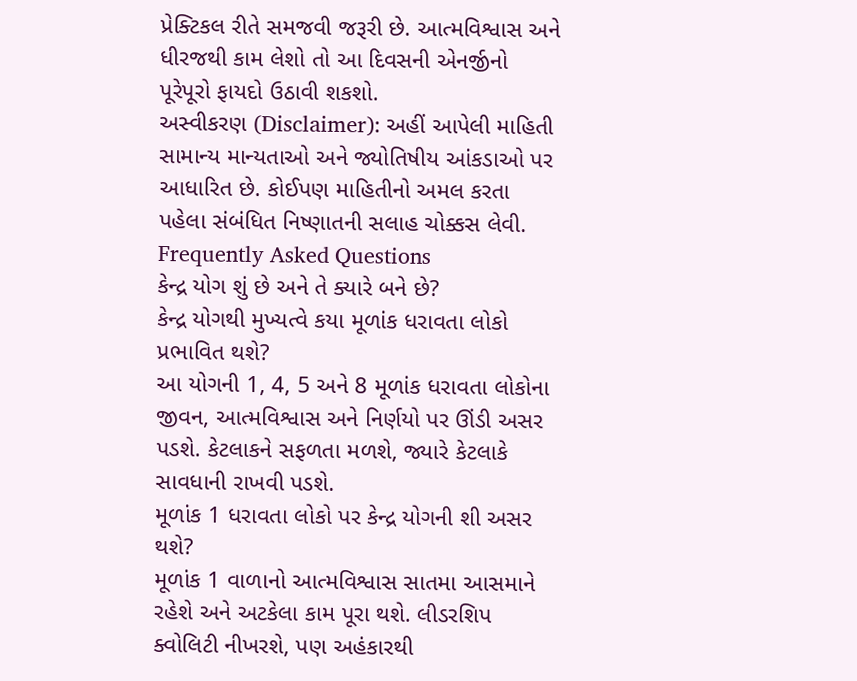પ્રેક્ટિકલ રીતે સમજવી જરૂરી છે. આત્મવિશ્વાસ અને ધીરજથી કામ લેશો તો આ દિવસની એનર્જીનો પૂરેપૂરો ફાયદો ઉઠાવી શકશો.
અસ્વીકરણ (Disclaimer): અહીં આપેલી માહિતી સામાન્ય માન્યતાઓ અને જ્યોતિષીય આંકડાઓ પર આધારિત છે. કોઈપણ માહિતીનો અમલ કરતા પહેલા સંબંધિત નિષ્ણાતની સલાહ ચોક્કસ લેવી.
Frequently Asked Questions
કેન્દ્ર યોગ શું છે અને તે ક્યારે બને છે?
કેન્દ્ર યોગથી મુખ્યત્વે કયા મૂળાંક ધરાવતા લોકો પ્રભાવિત થશે?
આ યોગની 1, 4, 5 અને 8 મૂળાંક ધરાવતા લોકોના જીવન, આત્મવિશ્વાસ અને નિર્ણયો પર ઊંડી અસર પડશે. કેટલાકને સફળતા મળશે, જ્યારે કેટલાકે સાવધાની રાખવી પડશે.
મૂળાંક 1 ધરાવતા લોકો પર કેન્દ્ર યોગની શી અસર થશે?
મૂળાંક 1 વાળાનો આત્મવિશ્વાસ સાતમા આસમાને રહેશે અને અટકેલા કામ પૂરા થશે. લીડરશિપ ક્વોલિટી નીખરશે, પણ અહંકારથી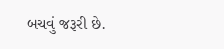બચવું જરૂરી છે.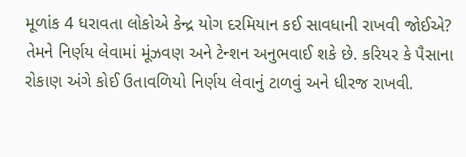મૂળાંક 4 ધરાવતા લોકોએ કેન્દ્ર યોગ દરમિયાન કઈ સાવધાની રાખવી જોઈએ?
તેમને નિર્ણય લેવામાં મૂંઝવણ અને ટેન્શન અનુભવાઈ શકે છે. કરિયર કે પૈસાના રોકાણ અંગે કોઈ ઉતાવળિયો નિર્ણય લેવાનું ટાળવું અને ધીરજ રાખવી.